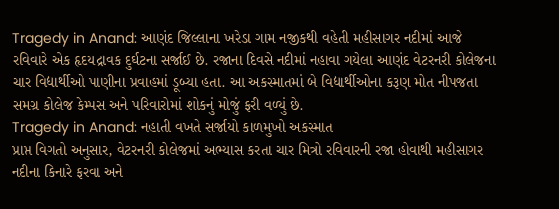Tragedy in Anand: આણંદ જિલ્લાના ખરેડા ગામ નજીકથી વહેતી મહીસાગર નદીમાં આજે રવિવારે એક હૃદયદ્રાવક દુર્ઘટના સર્જાઈ છે. રજાના દિવસે નદીમાં નહાવા ગયેલા આણંદ વેટરનરી કોલેજના ચાર વિદ્યાર્થીઓ પાણીના પ્રવાહમાં ડૂબ્યા હતા. આ અકસ્માતમાં બે વિદ્યાર્થીઓના કરૂણ મોત નીપજતા સમગ્ર કોલેજ કેમ્પસ અને પરિવારોમાં શોકનું મોજું ફરી વળ્યું છે.
Tragedy in Anand: નહાતી વખતે સર્જાયો કાળમુખો અકસ્માત
પ્રાપ્ત વિગતો અનુસાર, વેટરનરી કોલેજમાં અભ્યાસ કરતા ચાર મિત્રો રવિવારની રજા હોવાથી મહીસાગર નદીના કિનારે ફરવા અને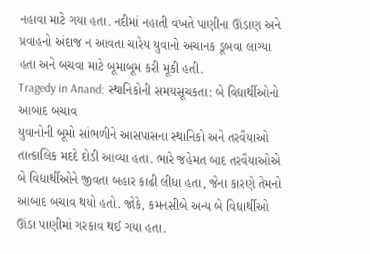નહાવા માટે ગયા હતા. નદીમાં નહાતી વખતે પાણીના ઊંડાણ અને પ્રવાહનો અંદાજ ન આવતા ચારેય યુવાનો અચાનક ડૂબવા લાગ્યા હતા અને બચવા માટે બૂમાબૂમ કરી મૂકી હતી.
Tragedy in Anand: સ્થાનિકોની સમયસૂચકતા: બે વિદ્યાર્થીઓનો આબાદ બચાવ
યુવાનોની બૂમો સાંભળીને આસપાસના સ્થાનિકો અને તરવૈયાઓ તાત્કાલિક મદદે દોડી આવ્યા હતા. ભારે જહેમત બાદ તરવૈયાઓએ બે વિદ્યાર્થીઓને જીવતા બહાર કાઢી લીધા હતા, જેના કારણે તેમનો આબાદ બચાવ થયો હતો. જોકે, કમનસીબે અન્ય બે વિદ્યાર્થીઓ ઊંડા પાણીમાં ગરકાવ થઈ ગયા હતા.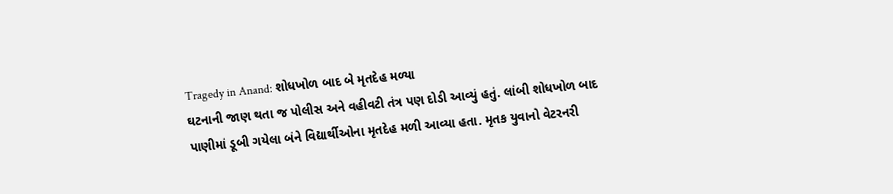Tragedy in Anand: શોધખોળ બાદ બે મૃતદેહ મળ્યા
ઘટનાની જાણ થતા જ પોલીસ અને વહીવટી તંત્ર પણ દોડી આવ્યું હતું. લાંબી શોધખોળ બાદ પાણીમાં ડૂબી ગયેલા બંને વિદ્યાર્થીઓના મૃતદેહ મળી આવ્યા હતા. મૃતક યુવાનો વેટરનરી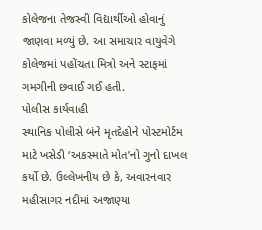કોલેજના તેજસ્વી વિદ્યાર્થીઓ હોવાનું જાણવા મળ્યું છે. આ સમાચાર વાયુવેગે કોલેજમાં પહોંચતા મિત્રો અને સ્ટાફમાં ગમગીની છવાઈ ગઈ હતી.
પોલીસ કાર્યવાહી
સ્થાનિક પોલીસે બંને મૃતદેહોને પોસ્ટમોર્ટમ માટે ખસેડી ‘અકસ્માતે મોત’નો ગુનો દાખલ કર્યો છે. ઉલ્લેખનીય છે કે, અવારનવાર મહીસાગર નદીમાં અજાણ્યા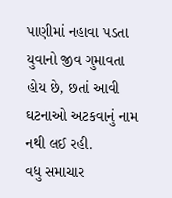પાણીમાં નહાવા પડતા યુવાનો જીવ ગુમાવતા હોય છે, છતાં આવી ઘટનાઓ અટકવાનું નામ નથી લઈ રહી.
વધુ સમાચાર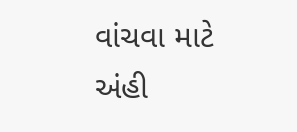વાંચવા માટે અંહી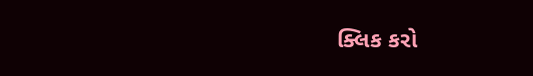ક્લિક કરો